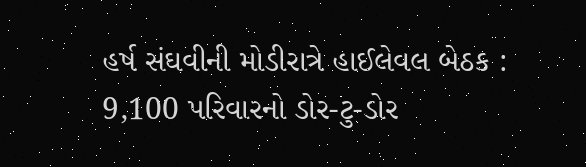હર્ષ સંઘવીની મોડીરાત્રે હાઈલેવલ બેઠક : 9,100 પરિવારનો ડોર-ટુ-ડોર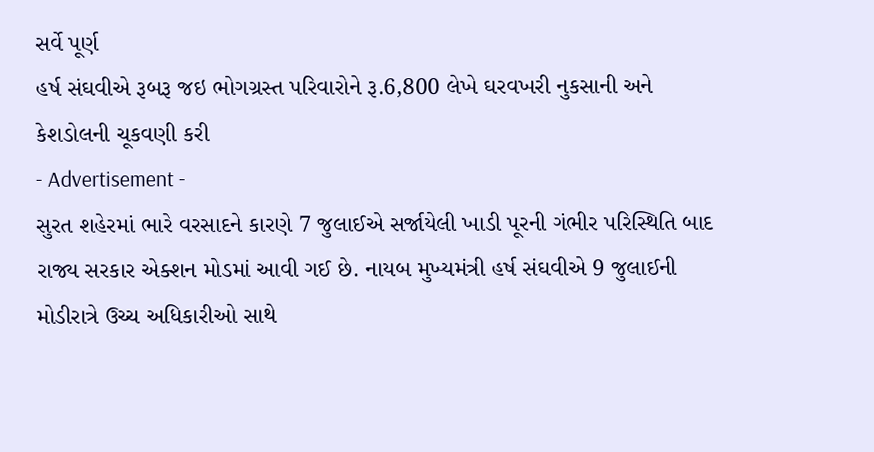સર્વે પૂર્ણ
હર્ષ સંઘવીએ રૂબરૂ જઇ ભોગગ્રસ્ત પરિવારોને રૂ.6,800 લેખે ઘરવખરી નુકસાની અને કેશડોલની ચૂકવણી કરી
- Advertisement -
સુરત શહેરમાં ભારે વરસાદને કારણે 7 જુલાઈએ સર્જાયેલી ખાડી પૂરની ગંભીર પરિસ્થિતિ બાદ રાજ્ય સરકાર એક્શન મોડમાં આવી ગઈ છે. નાયબ મુખ્યમંત્રી હર્ષ સંઘવીએ 9 જુલાઈની મોડીરાત્રે ઉચ્ચ અધિકારીઓ સાથે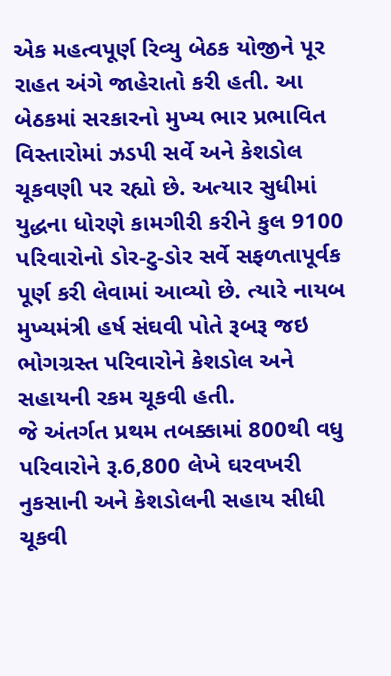એક મહત્વપૂર્ણ રિવ્યુ બેઠક યોજીને પૂર રાહત અંગે જાહેરાતો કરી હતી. આ બેઠકમાં સરકારનો મુખ્ય ભાર પ્રભાવિત વિસ્તારોમાં ઝડપી સર્વે અને કેશડોલ ચૂકવણી પર રહ્યો છે. અત્યાર સુધીમાં યુદ્ધના ધોરણે કામગીરી કરીને કુલ 9100 પરિવારોનો ડોર-ટુ-ડોર સર્વે સફળતાપૂર્વક પૂર્ણ કરી લેવામાં આવ્યો છે. ત્યારે નાયબ મુખ્યમંત્રી હર્ષ સંઘવી પોતે રૂબરૂ જઇ ભોગગ્રસ્ત પરિવારોને કેશડોલ અને સહાયની રકમ ચૂકવી હતી.
જે અંતર્ગત પ્રથમ તબક્કામાં 800થી વધુ પરિવારોને રૂ.6,800 લેખે ઘરવખરી નુકસાની અને કેશડોલની સહાય સીધી ચૂકવી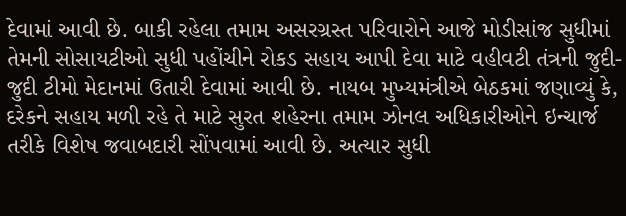દેવામાં આવી છે. બાકી રહેલા તમામ અસરગ્રસ્ત પરિવારોને આજે મોડીસાંજ સુધીમાં તેમની સોસાયટીઓ સુધી પહોંચીને રોકડ સહાય આપી દેવા માટે વહીવટી તંત્રની જુદી-જુદી ટીમો મેદાનમાં ઉતારી દેવામાં આવી છે. નાયબ મુખ્યમંત્રીએ બેઠકમાં જણાવ્યું કે, દરેકને સહાય મળી રહે તે માટે સુરત શહેરના તમામ ઝોનલ અધિકારીઓને ઇન્ચાર્જ તરીકે વિશેષ જવાબદારી સોંપવામાં આવી છે. અત્યાર સુધી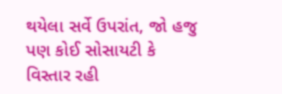થયેલા સર્વે ઉપરાંત, જો હજુ પણ કોઈ સોસાયટી કે વિસ્તાર રહી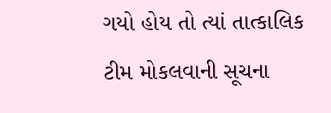ગયો હોય તો ત્યાં તાત્કાલિક ટીમ મોકલવાની સૂચના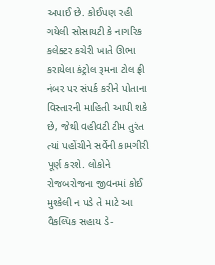અપાઈ છે. કોઈપણ રહી ગયેલી સોસાયટી કે નાગરિક કલેક્ટર કચેરી ખાતે ઊભા કરાયેલા કંટ્રોલ રૂમના ટોલ ફ્રી નંબર પર સંપર્ક કરીને પોતાના વિસ્તારની માહિતી આપી શકે છે, જેથી વહીવટી ટીમ તુરંત ત્યાં પહોંચીને સર્વેની કામગીરી પૂર્ણ કરશે. લોકોને રોજબરોજના જીવનમાં કોઈ મુશ્કેલી ન પડે તે માટે આ વૈકલ્પિક સહાય ડે-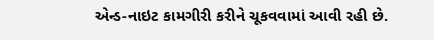એન્ડ-નાઇટ કામગીરી કરીને ચૂકવવામાં આવી રહી છે.